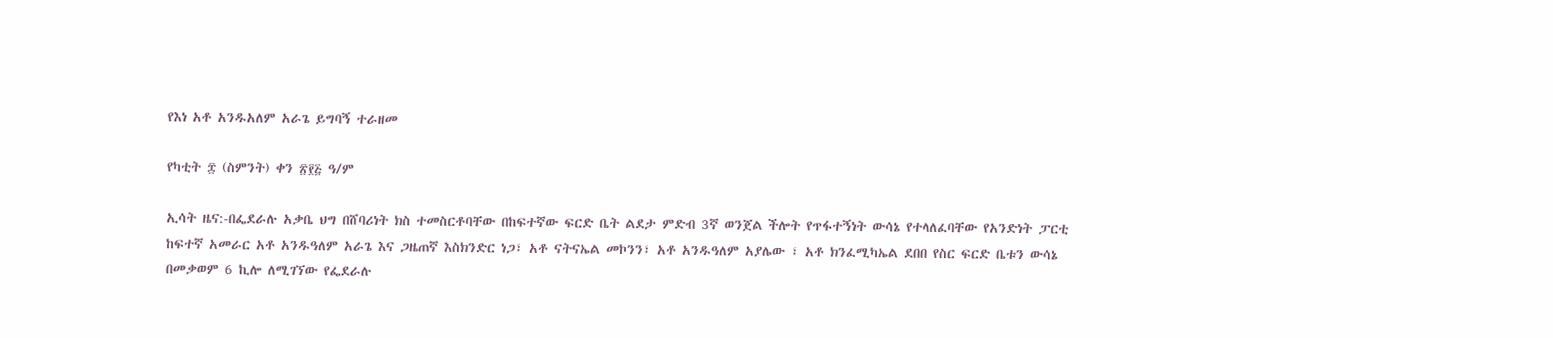የእነ አቶ አንዱአለም አራጌ ይግባኝ ተራዘመ

የካቲት ፰ (ስምንት) ቀን ፳፻፭ ዓ/ም

ኢሳት ዜና:-በፌደራሉ አቃቤ ህግ በሸባሪነት ክስ ተመስርቶባቸው በከፍተኛው ፍርድ ቤት ልደታ ምድብ 3ኛ ወንጀል ችሎት የጥፋተኝነት ውሳኔ የተላለፈባቸው የአንድነት ፓርቲ ከፍተኛ አመራር አቶ አንዱዓለም አራጌ እና ጋዜጠኛ እስክንድር ነጋ፣ አቶ ናትናኤል መኮንን፣ አቶ አንዱዓለም አያሌው ፣ አቶ ክንፈሚካኤል ደበበ የስር ፍርድ ቤቱን ውሳኔ በመቃወም 6 ኪሎ ለሚገኘው የፌደራሉ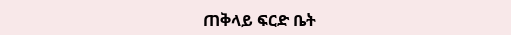ጠቅላይ ፍርድ ቤት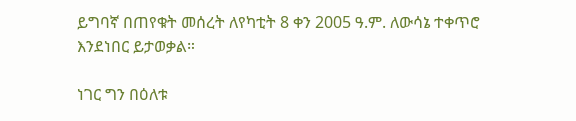ይግባኛ በጠየቁት መሰረት ለየካቲት 8 ቀን 2005 ዓ.ም. ለውሳኔ ተቀጥሮ እንደነበር ይታወቃል።

ነገር ግን በዕለቱ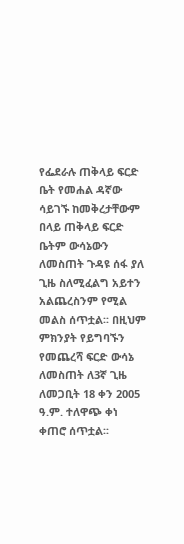የፌደራሉ ጠቅላይ ፍርድ ቤት የመሐል ዳኛው ሳይገኙ ከመቅረታቸውም በላይ ጠቅላይ ፍርድ ቤትም ውሳኔውን ለመስጠት ጉዳዩ ሰፋ ያለ ጊዜ ስለሚፈልግ አይተን አልጨረስንም የሚል መልስ ሰጥቷል፡፡ በዚህም ምክንያት የይግባኙን የመጨረሻ ፍርድ ውሳኔ ለመስጠት ለ3ኛ ጊዜ ለመጋቢት 18 ቀን 2005 ዓ.ም. ተለዋጭ ቀነ ቀጠሮ ሰጥቷል፡፡